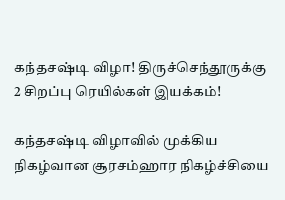கந்தசஷ்டி விழா! திருச்செந்தூருக்கு 2 சிறப்பு ரெயில்கள் இயக்கம்!

கந்தசஷ்டி விழாவில் முக்கிய நிகழ்வான சூரசம்ஹார நிகழ்ச்சியை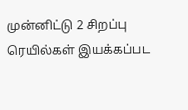முன்னிட்டு 2 சிறப்பு ரெயில்கள் இயக்கப்பட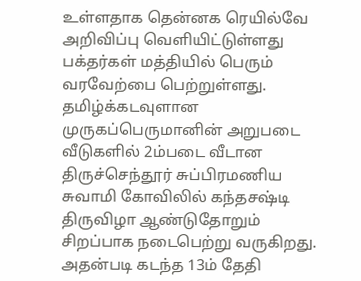உள்ளதாக தென்னக ரெயில்வே அறிவிப்பு வெளியிட்டுள்ளது பக்தர்கள் மத்தியில் பெரும் வரவேற்பை பெற்றுள்ளது. தமிழ்க்கடவுளான முருகப்பெருமானின் அறுபடை வீடுகளில் 2ம்படை வீடான திருச்செந்தூர் சுப்பிரமணிய சுவாமி கோவிலில் கந்தசஷ்டி திருவிழா ஆண்டுதோறும் சிறப்பாக நடைபெற்று வருகிறது. அதன்படி கடந்த 13ம் தேதி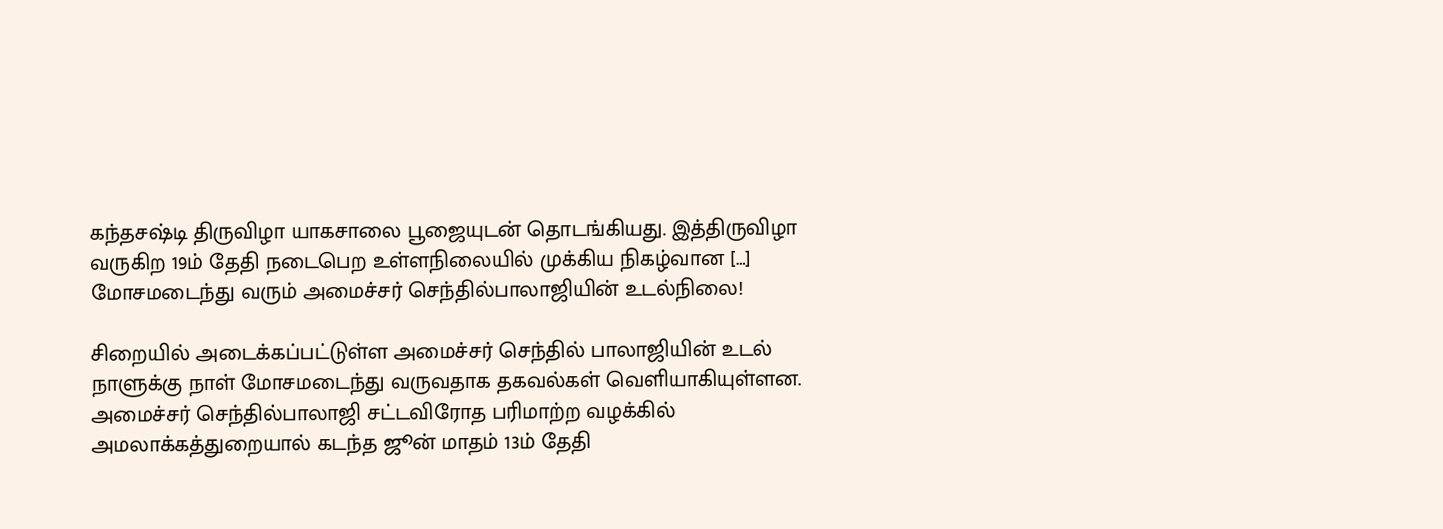கந்தசஷ்டி திருவிழா யாகசாலை பூஜையுடன் தொடங்கியது. இத்திருவிழா வருகிற 19ம் தேதி நடைபெற உள்ளநிலையில் முக்கிய நிகழ்வான […]
மோசமடைந்து வரும் அமைச்சர் செந்தில்பாலாஜியின் உடல்நிலை!

சிறையில் அடைக்கப்பட்டுள்ள அமைச்சர் செந்தில் பாலாஜியின் உடல் நாளுக்கு நாள் மோசமடைந்து வருவதாக தகவல்கள் வெளியாகியுள்ளன. அமைச்சர் செந்தில்பாலாஜி சட்டவிரோத பரிமாற்ற வழக்கில் அமலாக்கத்துறையால் கடந்த ஜூன் மாதம் 13ம் தேதி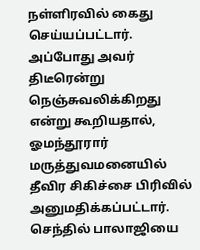நள்ளிரவில் கைது செய்யப்பட்டார். அப்போது அவர் திடீரென்று நெஞ்சுவலிக்கிறது என்று கூறியதால், ஓமந்தூரார் மருத்துவமனையில் தீவிர சிகிச்சை பிரிவில் அனுமதிக்கப்பட்டார். செந்தில் பாலாஜியை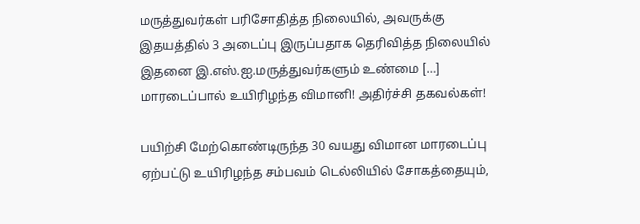மருத்துவர்கள் பரிசோதித்த நிலையில், அவருக்கு இதயத்தில் 3 அடைப்பு இருப்பதாக தெரிவித்த நிலையில் இதனை இ.எஸ்.ஐ.மருத்துவர்களும் உண்மை […]
மாரடைப்பால் உயிரிழந்த விமானி! அதிர்ச்சி தகவல்கள்!

பயிற்சி மேற்கொண்டிருந்த 30 வயது விமான மாரடைப்பு ஏற்பட்டு உயிரிழந்த சம்பவம் டெல்லியில் சோகத்தையும்,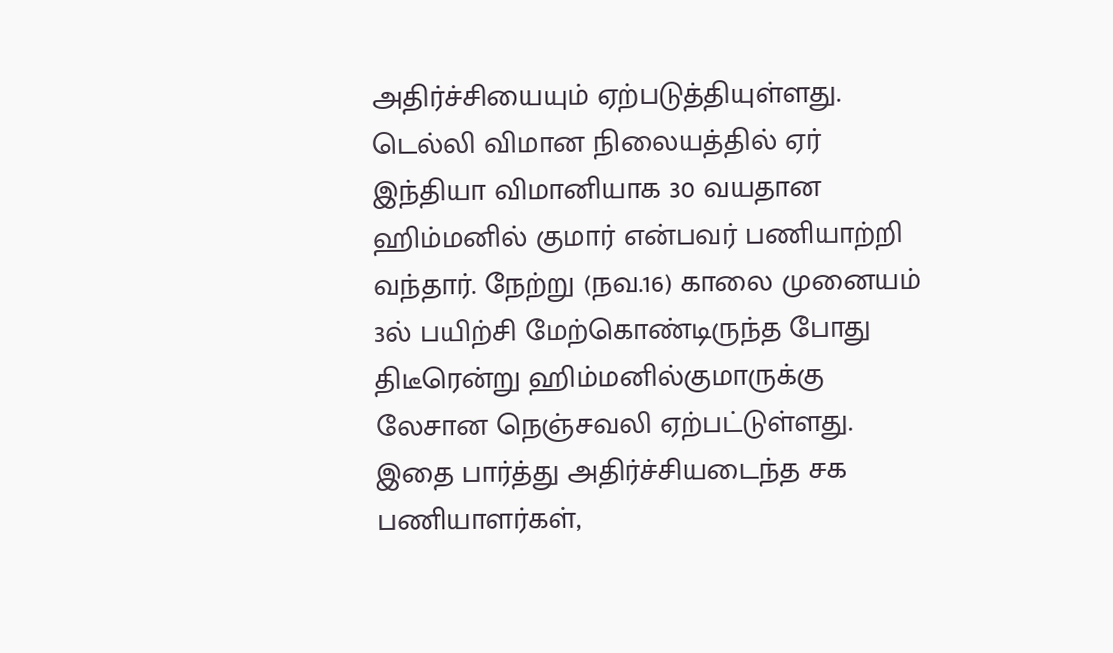அதிர்ச்சியையும் ஏற்படுத்தியுள்ளது. டெல்லி விமான நிலையத்தில் ஏர் இந்தியா விமானியாக 30 வயதான ஹிம்மனில் குமார் என்பவர் பணியாற்றி வந்தார். நேற்று (நவ.16) காலை முனையம் 3ல் பயிற்சி மேற்கொண்டிருந்த போது திடீரென்று ஹிம்மனில்குமாருக்கு லேசான நெஞ்சவலி ஏற்பட்டுள்ளது. இதை பார்த்து அதிர்ச்சியடைந்த சக பணியாளர்கள்,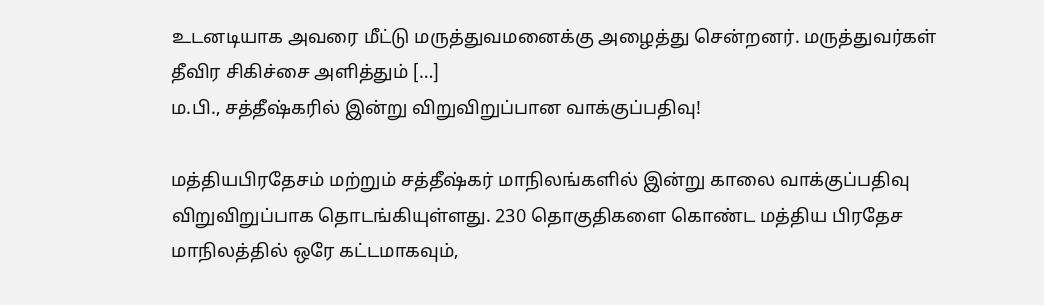உடனடியாக அவரை மீட்டு மருத்துவமனைக்கு அழைத்து சென்றனர். மருத்துவர்கள் தீவிர சிகிச்சை அளித்தும் […]
ம.பி., சத்தீஷ்கரில் இன்று விறுவிறுப்பான வாக்குப்பதிவு!

மத்தியபிரதேசம் மற்றும் சத்தீஷ்கர் மாநிலங்களில் இன்று காலை வாக்குப்பதிவு விறுவிறுப்பாக தொடங்கியுள்ளது. 230 தொகுதிகளை கொண்ட மத்திய பிரதேச மாநிலத்தில் ஒரே கட்டமாகவும்,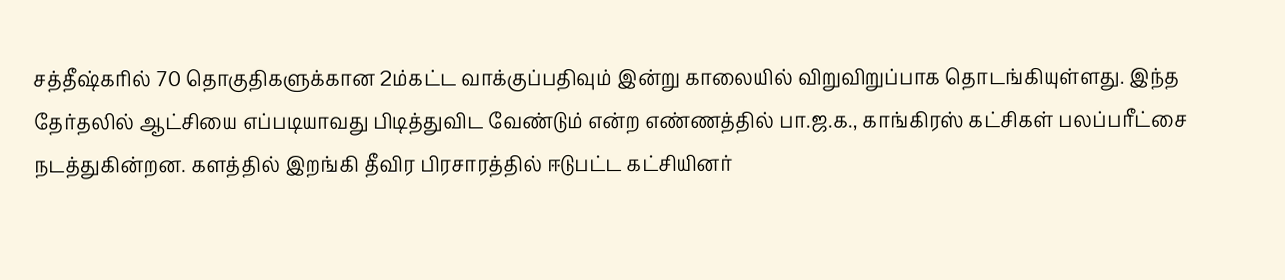சத்தீஷ்கரில் 70 தொகுதிகளுக்கான 2ம்கட்ட வாக்குப்பதிவும் இன்று காலையில் விறுவிறுப்பாக தொடங்கியுள்ளது. இந்த தேர்தலில் ஆட்சியை எப்படியாவது பிடித்துவிட வேண்டும் என்ற எண்ணத்தில் பா.ஜ.க., காங்கிரஸ் கட்சிகள் பலப்பரீட்சை நடத்துகின்றன. களத்தில் இறங்கி தீவிர பிரசாரத்தில் ஈடுபட்ட கட்சியினர்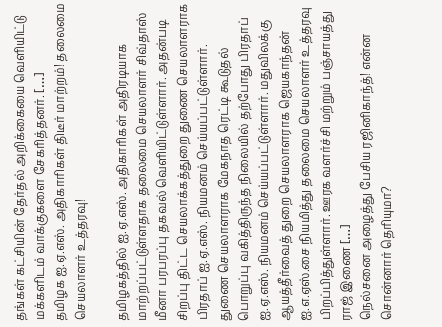தங்கள் கட்சியின் தேர்தல் அறிக்கையை வெளியிட்டு மக்களிடம் வாக்குகளை சேகரித்தனர். […]
தமிழக ஐ.ஏ.எஸ். அதிகாரிகள் திடீர் மாற்றம்! தலைமை செயலாளர் உத்தரவு!

தமிழகத்தில் ஐ.ஏ.எஸ். அதிகாரிகள் அதிரடியாக மாற்றப்பட்டுள்ளதாக தலைமை செயலாளர் சிவ்தாஸ் மீனா பரபரப்பு தகவல் வெளியிட்டுள்ளார். அதன்படி சிறப்பு திட்ட செயலாக்கத்துறை துணை செயலாளராக பிரதாப் ஐ.ஏ.எஸ். நியமனம் செய்யப்பட்டுள்ளார். துணை செயலாளராக மேகநாத ரெட்டி கூடுதல் பொறுப்பு வகித்திருந்த நிலையில் தற்போது பிரதாப் ஐ.ஏ.எஸ். நியமனம் செய்யப்பட்டுள்ளார். மதுவிலக்கு ஆயத்தீர்வைத் துறை செயலாளராக ஜெயகாந்தன் ஐ.எ.ஏஸ்.சை நியமித்து தலைமை செயலாளர் உத்தரவு பிறப்பித்துள்ளார். ஊரக வளர்ச்சி மற்றும் பஞ்சாயத்து ராஜ் இணை […]
நெல்சனை அழைத்து பேசிய ரஜினிகாந்த்! என்ன சொன்னார் தெரியுமா?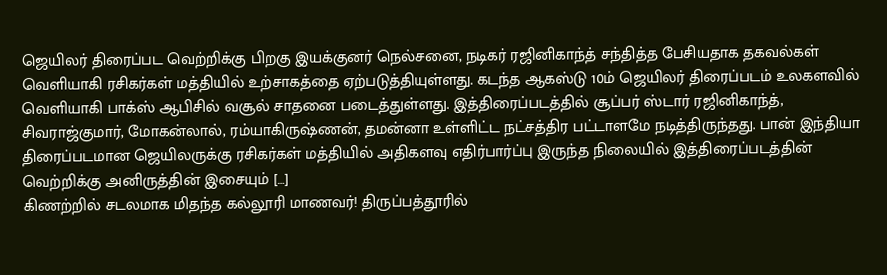ஜெயிலர் திரைப்பட வெற்றிக்கு பிறகு இயக்குனர் நெல்சனை, நடிகர் ரஜினிகாந்த் சந்தித்த பேசியதாக தகவல்கள் வெளியாகி ரசிகர்கள் மத்தியில் உற்சாகத்தை ஏற்படுத்தியுள்ளது. கடந்த ஆகஸ்டு 10ம் ஜெயிலர் திரைப்படம் உலகளவில் வெளியாகி பாக்ஸ் ஆபிசில் வசூல் சாதனை படைத்துள்ளது. இத்திரைப்படத்தில் சூப்பர் ஸ்டார் ரஜினிகாந்த், சிவராஜ்குமார், மோகன்லால், ரம்யாகிருஷ்ணன், தமன்னா உள்ளிட்ட நட்சத்திர பட்டாளமே நடித்திருந்தது. பான் இந்தியா திரைப்படமான ஜெயிலருக்கு ரசிகர்கள் மத்தியில் அதிகளவு எதிர்பார்ப்பு இருந்த நிலையில் இத்திரைப்படத்தின் வெற்றிக்கு அனிருத்தின் இசையும் […]
கிணற்றில் சடலமாக மிதந்த கல்லூரி மாணவர்! திருப்பத்தூரில்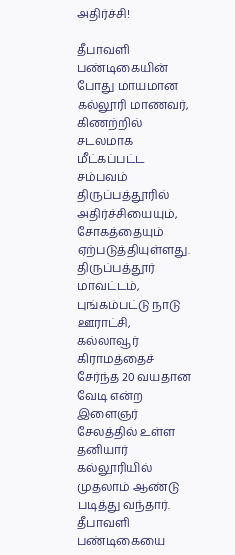அதிர்ச்சி!

தீபாவளி பண்டிகையின் போது மாயமான கல்லூரி மாணவர், கிணற்றில் சடலமாக மீட்கப்பட்ட சம்பவம் திருப்பத்தூரில் அதிர்ச்சியையும், சோகத்தையும் ஏற்படுத்தியுள்ளது. திருப்பத்தூர் மாவட்டம், புங்கம்பட்டு நாடு ஊராட்சி, கல்லாவூர் கிராமத்தைச் சேர்ந்த 20 வயதான வேடி என்ற இளைஞர் சேலத்தில் உள்ள தனியார் கல்லூரியில் முதலாம் ஆண்டு படித்து வந்தார். தீபாவளி பண்டிகையை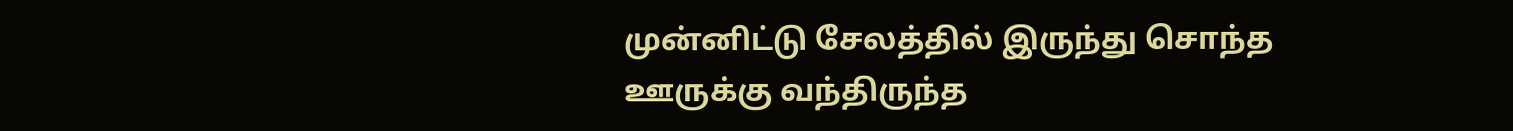முன்னிட்டு சேலத்தில் இருந்து சொந்த ஊருக்கு வந்திருந்த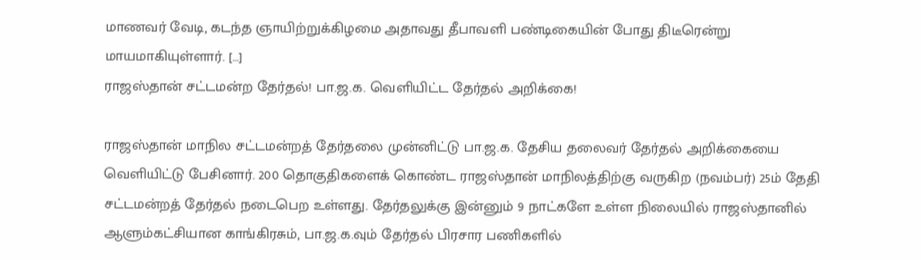மாணவர் வேடி, கடந்த ஞாயிற்றுக்கிழமை அதாவது தீபாவளி பண்டிகையின் போது திடீரென்று மாயமாகியுள்ளார். […]
ராஜஸ்தான் சட்டமன்ற தேர்தல்! பா.ஜ.க. வெளியிட்ட தேர்தல் அறிக்கை!

ராஜஸ்தான் மாநில சட்டமன்றத் தேர்தலை முன்னிட்டு பா.ஜ.க. தேசிய தலைவர் தேர்தல் அறிக்கையை வெளியிட்டு பேசினார். 200 தொகுதிகளைக் கொண்ட ராஜஸ்தான் மாநிலத்திற்கு வருகிற (நவம்பர்) 25ம் தேதி சட்டமன்றத் தேர்தல் நடைபெற உள்ளது. தேர்தலுக்கு இன்னும் 9 நாட்களே உள்ள நிலையில் ராஜஸ்தானில் ஆளும்கட்சியான காங்கிரசும், பா.ஜ.க.வும் தேர்தல் பிரசார பணிகளில்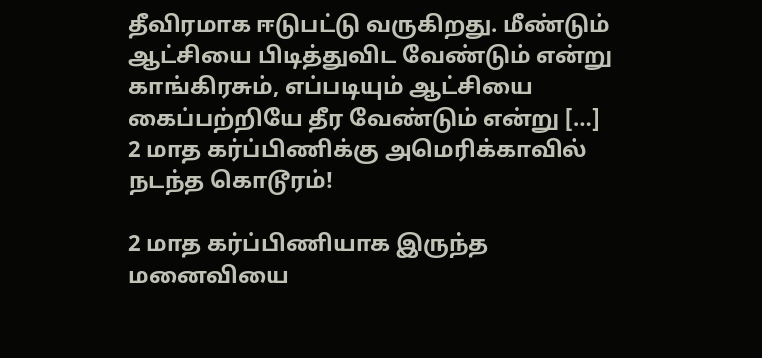தீவிரமாக ஈடுபட்டு வருகிறது. மீண்டும் ஆட்சியை பிடித்துவிட வேண்டும் என்று காங்கிரசும், எப்படியும் ஆட்சியை கைப்பற்றியே தீர வேண்டும் என்று […]
2 மாத கர்ப்பிணிக்கு அமெரிக்காவில் நடந்த கொடூரம்!

2 மாத கர்ப்பிணியாக இருந்த மனைவியை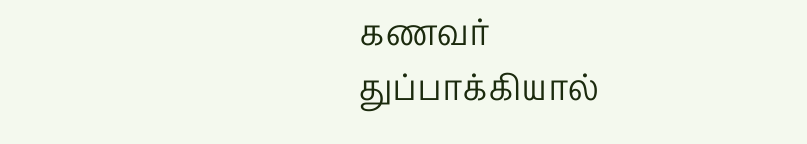கணவர் துப்பாக்கியால்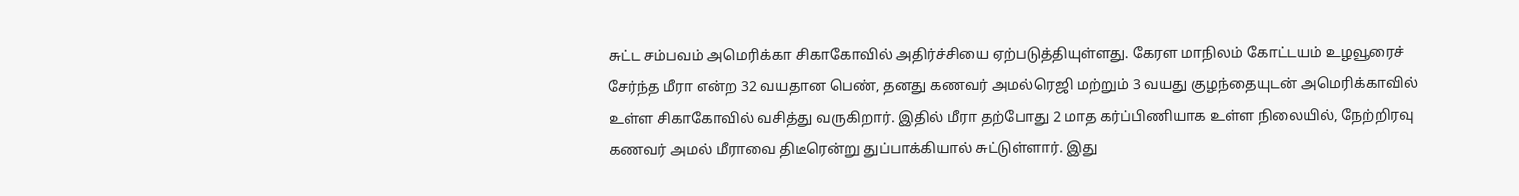சுட்ட சம்பவம் அமெரிக்கா சிகாகோவில் அதிர்ச்சியை ஏற்படுத்தியுள்ளது. கேரள மாநிலம் கோட்டயம் உழவூரைச் சேர்ந்த மீரா என்ற 32 வயதான பெண், தனது கணவர் அமல்ரெஜி மற்றும் 3 வயது குழந்தையுடன் அமெரிக்காவில் உள்ள சிகாகோவில் வசித்து வருகிறார். இதில் மீரா தற்போது 2 மாத கர்ப்பிணியாக உள்ள நிலையில், நேற்றிரவு கணவர் அமல் மீராவை திடீரென்று துப்பாக்கியால் சுட்டுள்ளார். இது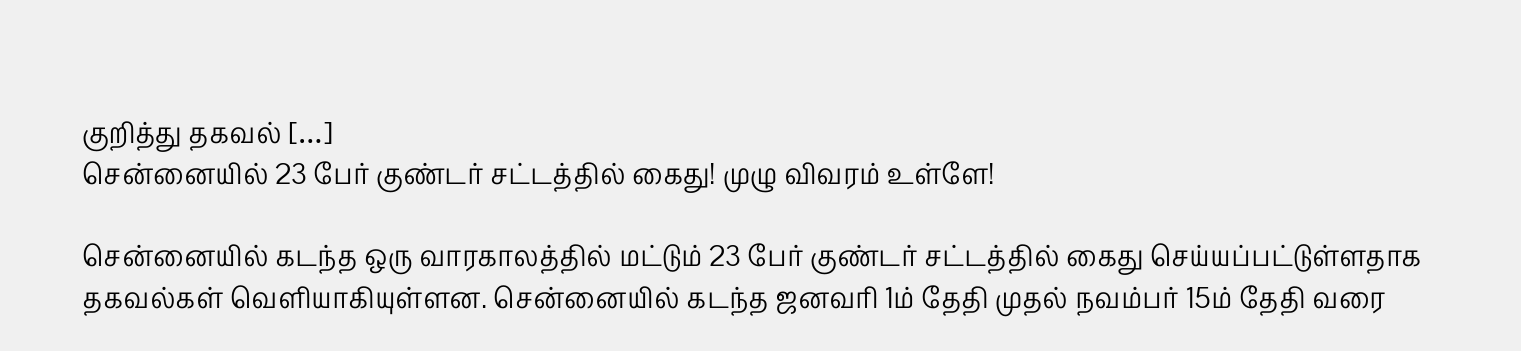குறித்து தகவல் […]
சென்னையில் 23 பேர் குண்டர் சட்டத்தில் கைது! முழு விவரம் உள்ளே!

சென்னையில் கடந்த ஒரு வாரகாலத்தில் மட்டும் 23 பேர் குண்டர் சட்டத்தில் கைது செய்யப்பட்டுள்ளதாக தகவல்கள் வெளியாகியுள்ளன. சென்னையில் கடந்த ஜனவரி 1ம் தேதி முதல் நவம்பர் 15ம் தேதி வரை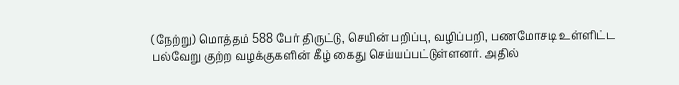(நேற்று) மொத்தம் 588 பேர் திருட்டு, செயின் பறிப்பு, வழிப்பறி, பணமோசடி உள்ளிட்ட பல்வேறு குற்ற வழக்குகளின் கீழ் கைது செய்யப்பட்டுள்ளனர். அதில்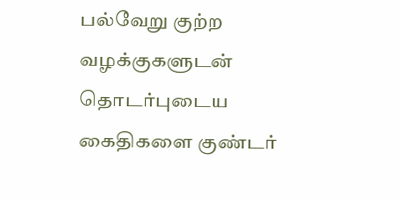பல்வேறு குற்ற வழக்குகளுடன் தொடர்புடைய கைதிகளை குண்டர்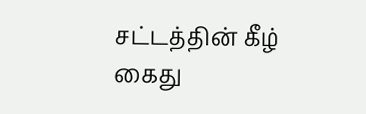சட்டத்தின் கீழ் கைது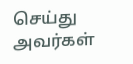செய்து அவர்கள்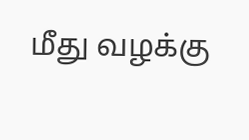மீது வழக்கு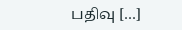பதிவு […]